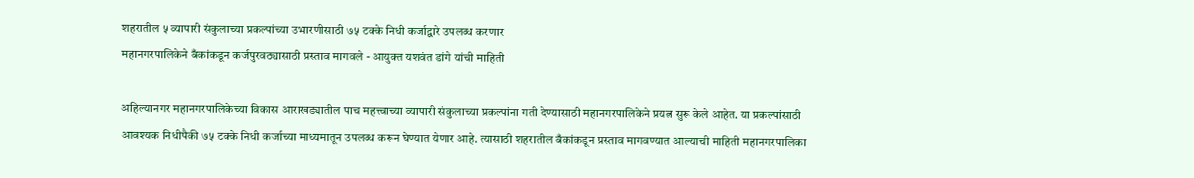शहरातील ५ व्यापारी संकुलाच्या प्रकल्पांच्या उभारणीसाठी ७५ टक्के निधी कर्जाद्वारे उपलब्ध करणार
महानगरपालिकेने बँकांकडून कर्जपुरवठ्यासाठी प्रस्ताव मागवले - आयुक्त यशवंत डांगे यांची माहिती

अहिल्यानगर महानगरपालिकेच्या विकास आराखड्यातील पाच महत्त्वाच्या व्यापारी संकुलाच्या प्रकल्पांना गती देण्यासाठी महानगरपालिकेने प्रयत्न सुरू केले आहेत. या प्रकल्पांसाठी आवश्यक निधीपैकी ७५ टक्के निधी कर्जाच्या माध्यमातून उपलब्ध करून घेण्यात येणार आहे. त्यासाठी शहरातील बँकांकडून प्रस्ताव मागवण्यात आल्याची माहिती महानगरपालिका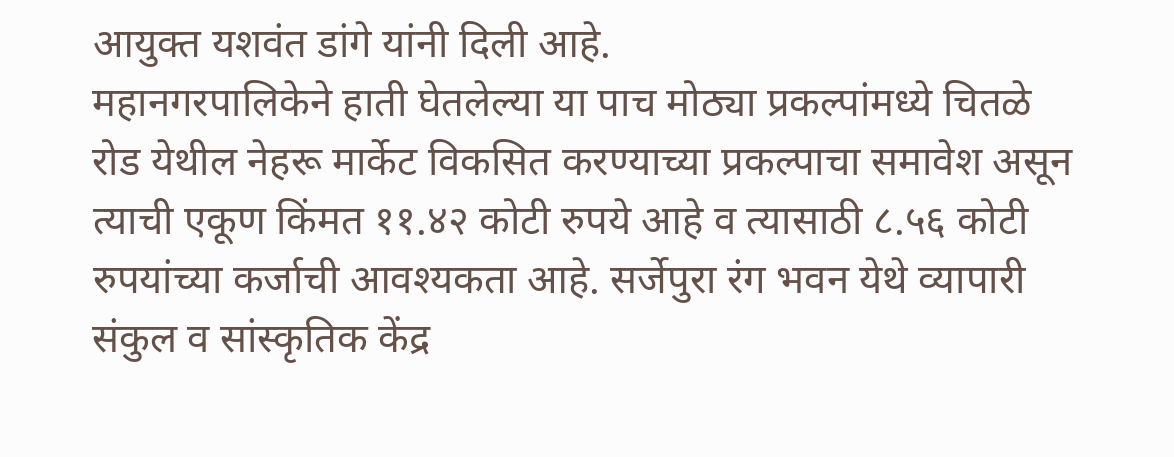आयुक्त यशवंत डांगे यांनी दिली आहे.
महानगरपालिकेने हाती घेतलेल्या या पाच मोठ्या प्रकल्पांमध्ये चितळे रोड येथील नेहरू मार्केट विकसित करण्याच्या प्रकल्पाचा समावेश असून त्याची एकूण किंमत ११.४२ कोटी रुपये आहे व त्यासाठी ८.५६ कोटी रुपयांच्या कर्जाची आवश्यकता आहे. सर्जेपुरा रंग भवन येथे व्यापारी संकुल व सांस्कृतिक केंद्र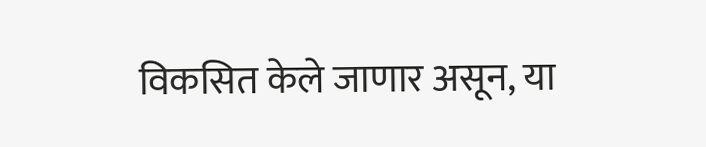विकसित केले जाणार असून, या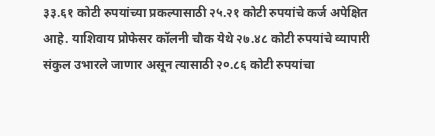३३.६१ कोटी रुपयांच्या प्रकल्पासाठी २५.२१ कोटी रुपयांचे कर्ज अपेक्षित आहे. याशिवाय प्रोफेसर कॉलनी चौक येथे २७.४८ कोटी रुपयांचे व्यापारी संकुल उभारले जाणार असून त्यासाठी २०.८६ कोटी रुपयांचा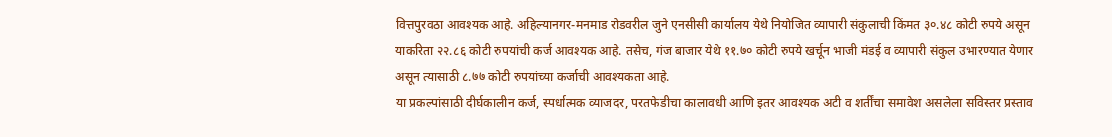वित्तपुरवठा आवश्यक आहे. अहिल्यानगर-मनमाड रोडवरील जुने एनसीसी कार्यालय येथे नियोजित व्यापारी संकुलाची किंमत ३०.४८ कोटी रुपये असून याकरिता २२.८६ कोटी रुपयांची कर्ज आवश्यक आहे. तसेच, गंज बाजार येथे ११.७० कोटी रुपये खर्चून भाजी मंडई व व्यापारी संकुल उभारण्यात येणार असून त्यासाठी ८.७७ कोटी रुपयांच्या कर्जाची आवश्यकता आहे.
या प्रकल्पांसाठी दीर्घकालीन कर्ज, स्पर्धात्मक व्याजदर, परतफेडीचा कालावधी आणि इतर आवश्यक अटी व शर्तींचा समावेश असलेला सविस्तर प्रस्ताव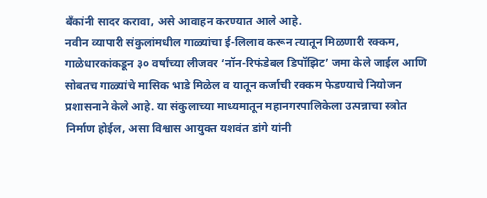बँकांनी सादर करावा, असे आवाहन करण्यात आले आहे.
नवीन व्यापारी संकुलांमधील गाळ्यांचा ई-लिलाव करून त्यातून मिळणारी रक्कम, गाळेधारकांकडून ३० वर्षांच्या लीजवर ‘नॉन-रिफंडेबल डिपॉझिट’ जमा केले जाईल आणि सोबतच गाळ्यांचे मासिक भाडे मिळेल व यातून कर्जाची रक्कम फेडण्याचे नियोजन प्रशासनाने केले आहे. या संकुलाच्या माध्यमातून महानगरपालिकेला उत्पन्नाचा स्त्रोत निर्माण होईल, असा विश्वास आयुक्त यशवंत डांगे यांनी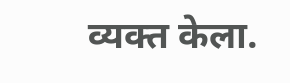व्यक्त केला.